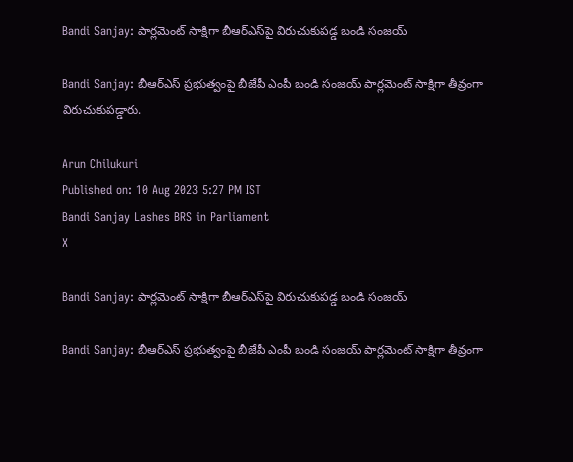Bandi Sanjay: పార్లమెంట్‌ సాక్షిగా బీఆర్‌ఎస్‌పై విరుచుకుపడ్డ బండి సంజయ్‌

Bandi Sanjay: బీఆర్‌ఎస్ ప్రభుత్వంపై బీజేపీ ఎంపీ బండి సంజయ్ పార్లమెంట్ సాక్షిగా తీవ్రంగా విరుచుకుపడ్డారు.

Arun Chilukuri
Published on: 10 Aug 2023 5:27 PM IST
Bandi Sanjay Lashes BRS in Parliament
X

Bandi Sanjay: పార్లమెంట్‌ సాక్షిగా బీఆర్‌ఎస్‌పై విరుచుకుపడ్డ బండి సంజయ్‌

Bandi Sanjay: బీఆర్‌ఎస్ ప్రభుత్వంపై బీజేపీ ఎంపీ బండి సంజయ్ పార్లమెంట్ సాక్షిగా తీవ్రంగా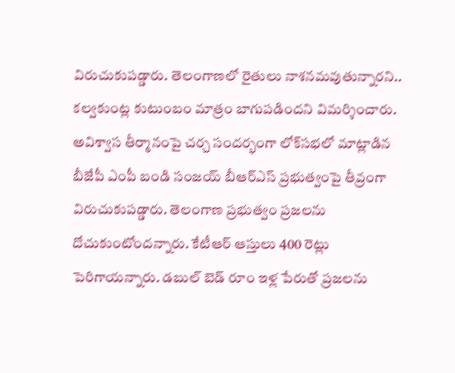విరుచుకుపడ్డారు. తెలంగాణలో రైతులు నాశనమవుతున్నారని.. కల్వకుంట్ల కుటుంబం మాత్రం బాగుపడిందని విమర్శించారు. అవిశ్వాస తీర్మానంపై చర్చ సందర్భంగా లోక్‌సభలో మాట్లాడిన బీజేపీ ఎంపీ బండి సంజయ్ బీఆర్‌ఎస్ ప్రభుత్వంపై తీవ్రంగా విరుచుకుపడ్డారు. తెలంగాణ ప్రభుత్వం ప్రజలను దోచుకుంటోందన్నారు. కేటీఆర్ ఆస్తులు 400 రెట్లు పెరిగాయన్నారు. డబుల్ బెడ్‌ రూం ఇళ్ల పేరుతో ప్రజలను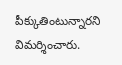పీక్కుతింటున్నారని విమర్శించారు.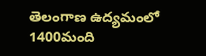తెలంగాణ ఉద్యమంలో 1400మంది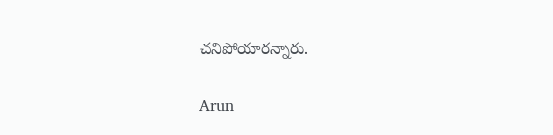చనిపోయారన్నారు.

Arun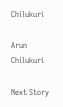Chilukuri

Arun Chilukuri

Next Story